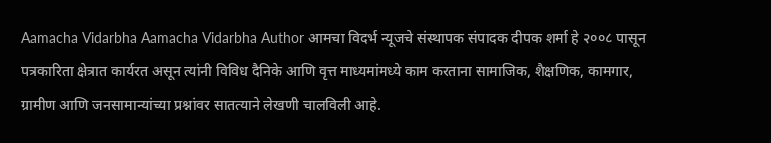Aamacha Vidarbha Aamacha Vidarbha Author आमचा विदर्भ न्यूजचे संस्थापक संपादक दीपक शर्मा हे २००८ पासून पत्रकारिता क्षेत्रात कार्यरत असून त्यांनी विविध दैनिके आणि वृत्त माध्यमांमध्ये काम करताना सामाजिक, शैक्षणिक, कामगार, ग्रामीण आणि जनसामान्यांच्या प्रश्नांवर सातत्याने लेखणी चालविली आहे.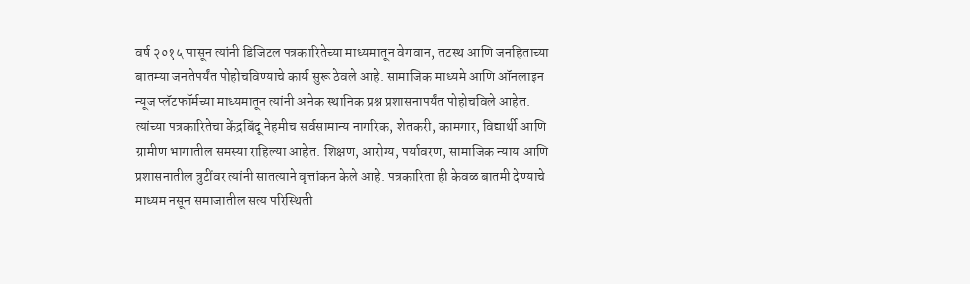वर्ष २०१५ पासून त्यांनी डिजिटल पत्रकारितेच्या माध्यमातून वेगवान, तटस्थ आणि जनहिताच्या बातम्या जनतेपर्यंत पोहोचविण्याचे कार्य सुरू ठेवले आहे. सामाजिक माध्यमे आणि ऑनलाइन न्यूज प्लॅटफॉर्मच्या माध्यमातून त्यांनी अनेक स्थानिक प्रश्न प्रशासनापर्यंत पोहोचविले आहेत. त्यांच्या पत्रकारितेचा केंद्रबिंदू नेहमीच सर्वसामान्य नागरिक, शेतकरी, कामगार, विद्यार्थी आणि ग्रामीण भागातील समस्या राहिल्या आहेत. शिक्षण, आरोग्य, पर्यावरण, सामाजिक न्याय आणि प्रशासनातील त्रुटींवर त्यांनी सातत्याने वृत्तांकन केले आहे. पत्रकारिता ही केवळ बातमी देण्याचे माध्यम नसून समाजातील सत्य परिस्थिती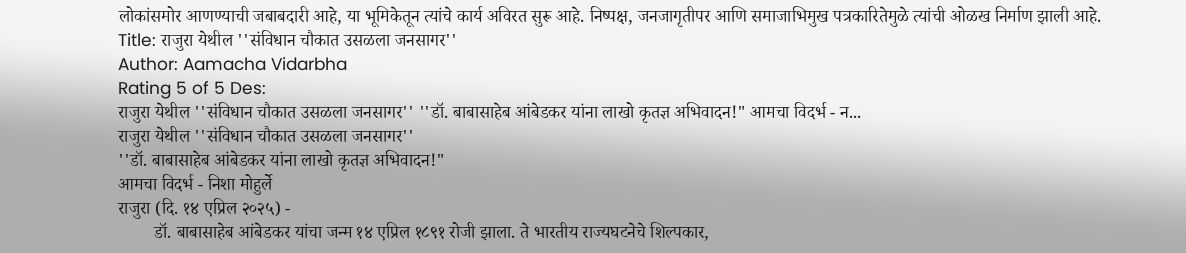लोकांसमोर आणण्याची जबाबदारी आहे, या भूमिकेतून त्यांचे कार्य अविरत सुरू आहे. निष्पक्ष, जनजागृतीपर आणि समाजाभिमुख पत्रकारितेमुळे त्यांची ओळख निर्माण झाली आहे.
Title: राजुरा येथील ''संविधान चौकात उसळला जनसागर''
Author: Aamacha Vidarbha
Rating 5 of 5 Des:
राजुरा येथील ''संविधान चौकात उसळला जनसागर'' ''डॉ. बाबासाहेब आंबेडकर यांना लाखो कृतज्ञ अभिवादन!" आमचा विदर्भ - न...
राजुरा येथील ''संविधान चौकात उसळला जनसागर''
''डॉ. बाबासाहेब आंबेडकर यांना लाखो कृतज्ञ अभिवादन!"
आमचा विदर्भ - निशा मोहुर्ले
राजुरा (दि. १४ एप्रिल २०२५) -
        डॉ. बाबासाहेब आंबेडकर यांचा जन्म १४ एप्रिल १८९१ रोजी झाला. ते भारतीय राज्यघटनेचे शिल्पकार,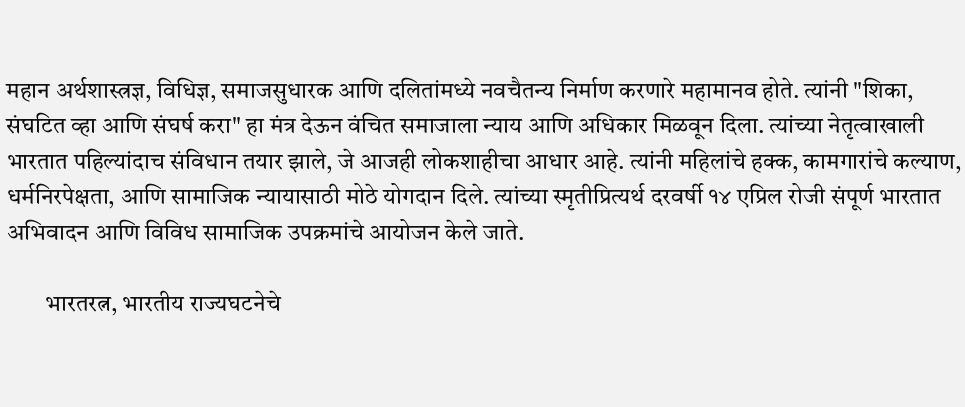महान अर्थशास्त्रज्ञ, विधिज्ञ, समाजसुधारक आणि दलितांमध्ये नवचैतन्य निर्माण करणारे महामानव होते. त्यांनी "शिका, संघटित व्हा आणि संघर्ष करा" हा मंत्र देऊन वंचित समाजाला न्याय आणि अधिकार मिळवून दिला. त्यांच्या नेतृत्वाखाली भारतात पहिल्यांदाच संविधान तयार झाले, जे आजही लोकशाहीचा आधार आहे. त्यांनी महिलांचे हक्क, कामगारांचे कल्याण, धर्मनिरपेक्षता, आणि सामाजिक न्यायासाठी मोठे योगदान दिले. त्यांच्या स्मृतीप्रित्यर्थ दरवर्षी १४ एप्रिल रोजी संपूर्ण भारतात अभिवादन आणि विविध सामाजिक उपक्रमांचे आयोजन केले जाते.

        भारतरत्न, भारतीय राज्यघटनेचे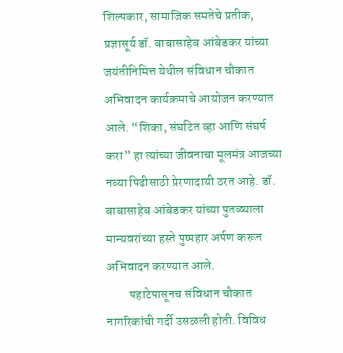शिल्पकार, सामाजिक समतेचे प्रतीक, प्रज्ञासूर्य डॉ. बाबासाहेब आंबेडकर यांच्या जयंतीनिमित्त येथील संविधान चौकात अभिवादन कार्यक्रमाचे आयोजन करण्यात आले. “शिका, संघटित व्हा आणि संघर्ष करा” हा त्यांच्या जीवनाचा मूलमंत्र आजच्या नव्या पिढीसाठी प्रेरणादायी ठरत आहे. डॉ. बाबासाहेब आंबेडकर यांच्या पुतळ्याला मान्यवरांच्या हस्ते पुष्पहार अर्पण करून अभिवादन करण्यात आले.
         पहाटेपासूनच संविधान चौकात नागरिकांची गर्दी उसळली होती. विविध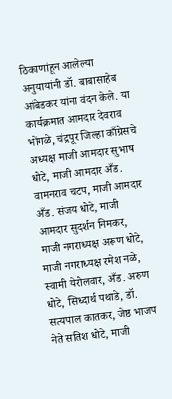ठिकाणांहून आलेल्या अनुयायांनी डॉ. बाबासाहेब आंबेडकर यांना वंदन केले. या कार्यक्रमात आमदार देवराव भोंगळे, चंद्रपूर जिल्हा काँग्रेसचे अध्यक्ष माजी आमदार सुभाष धोटे, माजी आमदार अँड. वामनराव चटप, माजी आमदार अँड. संजय धोटे, माजी आमदार सुदर्शन निमकर, माजी नगराध्यक्ष अरूण धोटे, माजी नगराध्यक्ष रमेश नळे, स्वामी येरोलवार, अँड. अरुण धोटे, सिध्दार्थ पथाडे, डॉ. सत्यपाल कातकर, जेष्ठ भाजप नेते सतिश धोटे, माजी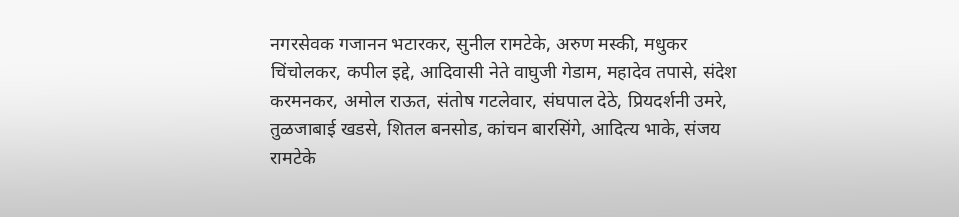नगरसेवक गजानन भटारकर, सुनील रामटेके, अरुण मस्की, मधुकर चिंचोलकर, कपील इद्दे, आदिवासी नेते वाघुजी गेडाम, महादेव तपासे, संदेश करमनकर, अमोल राऊत, संतोष गटलेवार, संघपाल देठे, प्रियदर्शनी उमरे, तुळजाबाई खडसे, शितल बनसोड, कांचन बारसिंगे, आदित्य भाके, संजय रामटेके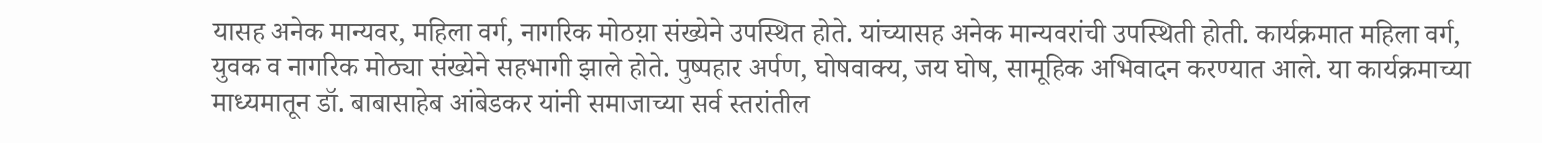यासह अनेक मान्यवर, महिला वर्ग, नागरिक मोठय़ा संख्येने उपस्थित होते. यांच्यासह अनेक मान्यवरांची उपस्थिती होती. कार्यक्रमात महिला वर्ग, युवक व नागरिक मोठ्या संख्येने सहभागी झाले होते. पुष्पहार अर्पण, घोषवाक्य, जय घोष, सामूहिक अभिवादन करण्यात आले. या कार्यक्रमाच्या माध्यमातून डॉ. बाबासाहेब आंबेडकर यांनी समाजाच्या सर्व स्तरांतील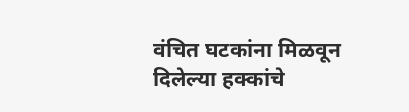वंचित घटकांना मिळवून दिलेल्या हक्कांचे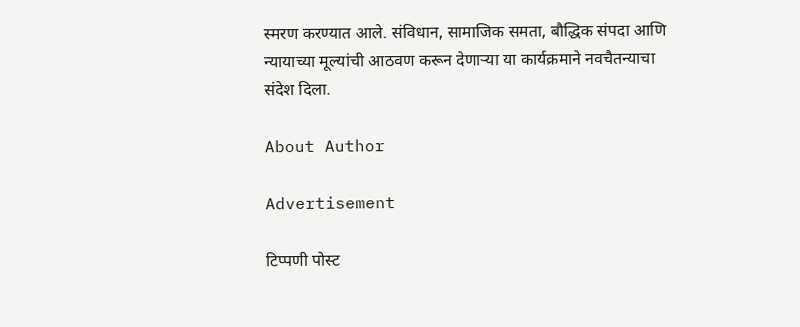स्मरण करण्यात आले. संविधान, सामाजिक समता, बौद्धिक संपदा आणि न्यायाच्या मूल्यांची आठवण करून देणाऱ्या या कार्यक्रमाने नवचैतन्याचा संदेश दिला.

About Author

Advertisement

टिप्पणी पोस्ट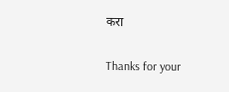करा

Thanks for your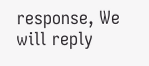response, We will reply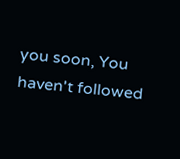you soon, You haven't followed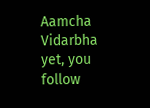Aamcha Vidarbha yet, you follow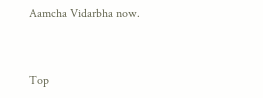Aamcha Vidarbha now.


Top